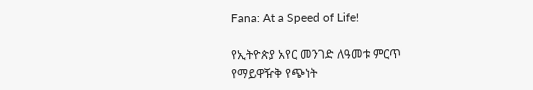Fana: At a Speed of Life!

የኢትዮጵያ አየር መንገድ ለዓመቱ ምርጥ የማይዋዥቅ የጭነት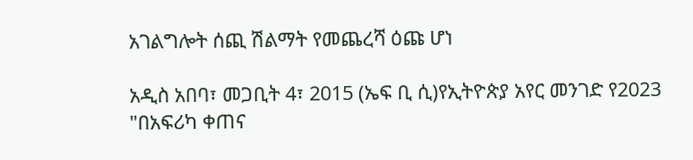አገልግሎት ሰጪ ሽልማት የመጨረሻ ዕጩ ሆነ

አዲስ አበባ፣ መጋቢት 4፣ 2015 (ኤፍ ቢ ሲ)የኢትዮጵያ አየር መንገድ የ2023 "በአፍሪካ ቀጠና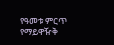የዓመቱ ምርጥ የማይዋዥቅ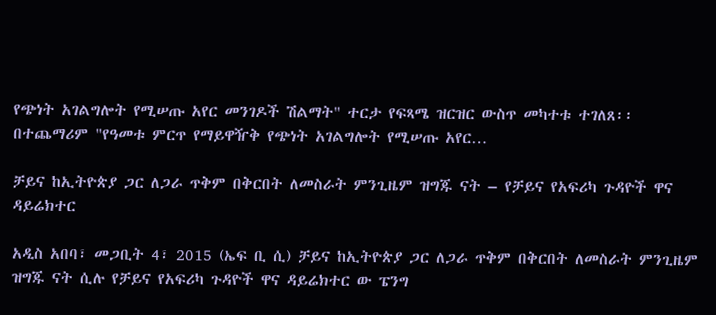የጭነት አገልግሎት የሚሠጡ አየር መንገዶች ሽልማት" ተርታ የፍጻሜ ዝርዝር ውስጥ መካተቱ ተገለጸ፡፡ በተጨማሪም "የዓመቱ ምርጥ የማይዋዥቅ የጭነት አገልግሎት የሚሠጡ አየር…

ቻይና ከኢትዮጵያ ጋር ለጋራ ጥቅም በቅርበት ለመስራት ምንጊዜም ዝግጁ ናት – የቻይና የአፍሪካ ጉዳዮች ዋና ዳይሬክተር

አዲስ አበባ፣ መጋቢት 4፣ 2015 (ኤፍ ቢ ሲ) ቻይና ከኢትዮጵያ ጋር ለጋራ ጥቅም በቅርበት ለመስራት ምንጊዜም ዝግጁ ናት ሲሉ የቻይና የአፍሪካ ጉዳዮች ዋና ዳይሬክተር ው ፔንግ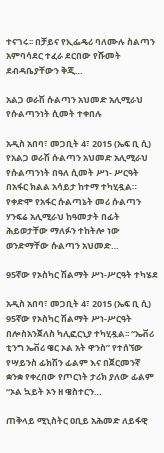ተናገሩ፡፡ በቻይና የኢፌዴሪ ባለሙሉ ስልጣን አምባሳደር ተፈራ ደርበው የሹመት ደብዳቤያቸውን ቅጂ…

አልጋ ወራሽ ሱልጣን አህመድ አሊሚራህ የሱልጣንነት ሲመት ተቀበሉ

አዲስ አበባ፣ መጋቢት 4፣ 2015 (ኤፍ ቢ ሲ) የአልጋ ወራሽ ሱልጣን አህመድ አሊሚራህ የሱልጣንነት በዓለ ሲመት ሥነ- ሥርዓት በአፋር ክልል አሳይታ ከተማ ተካሂዷል። የቀድሞ የአፋር ሱልጣኔት መሪ ሱልጣን ሃንፍሬ አሊሚራህ ከዓመታት በፊት ሕይወታቸው ማለፉን ተከትሎ ነው ወንድማቸው ሱልጣን አህመድ…

95ኛው የኦስካር ሽልማት ሥነ-ሥርዓት ተካሄደ

አዲስ አበባ፣ መጋቢት 4፣ 2015 (ኤፍ ቢ ሲ) 95ኛው የኦስካር ሽልማት ሥነ-ሥርዓት በሎስአንጀለስ ካሊፎርኒያ ተካሂዷል፡፡ “ኤቭሪ ቲንግ ኤቭሪ ዌር ኦል አት ዋንስ” የተሰኘው የሣይንስ ፊክሽን ፊልም እና በጀርመንኛ ቋንቋ የቀረበው የጦርነት ታሪክ ያለው ፊልም “ኦል ኳይት ኦን ዘ ዌስተርን…

ጠቅላይ ሚኒስትር ዐቢይ አሕመድ ለይፋዊ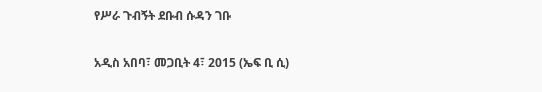የሥራ ጉብኝት ደቡብ ሱዳን ገቡ

አዲስ አበባ፣ መጋቢት 4፣ 2015 (ኤፍ ቢ ሲ)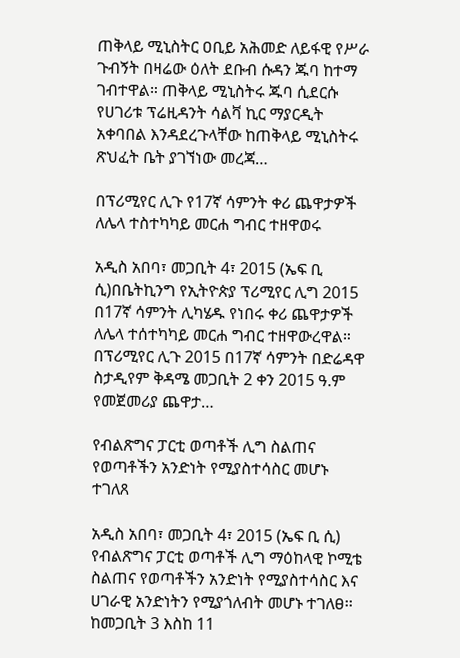ጠቅላይ ሚኒስትር ዐቢይ አሕመድ ለይፋዊ የሥራ ጉብኝት በዛሬው ዕለት ደቡብ ሱዳን ጁባ ከተማ ገብተዋል። ጠቅላይ ሚኒስትሩ ጁባ ሲደርሱ የሀገሪቱ ፕሬዚዳንት ሳልቫ ኪር ማያርዲት አቀባበል እንዳደረጉላቸው ከጠቅላይ ሚኒስትሩ ጽህፈት ቤት ያገኘነው መረጃ…

በፕሪሚየር ሊጉ የ17ኛ ሳምንት ቀሪ ጨዋታዎች ለሌላ ተስተካካይ መርሐ ግብር ተዘዋወሩ

አዲስ አበባ፣ መጋቢት 4፣ 2015 (ኤፍ ቢ ሲ)በቤትኪንግ የኢትዮጵያ ፕሪሚየር ሊግ 2015 በ17ኛ ሳምንት ሊካሄዱ የነበሩ ቀሪ ጨዋታዎች ለሌላ ተሰተካካይ መርሐ ግብር ተዘዋውረዋል። በፕሪሚየር ሊጉ 2015 በ17ኛ ሳምንት በድሬዳዋ ስታዲየም ቅዳሜ መጋቢት 2 ቀን 2015 ዓ.ም የመጀመሪያ ጨዋታ…

የብልጽግና ፓርቲ ወጣቶች ሊግ ስልጠና የወጣቶችን አንድነት የሚያስተሳስር መሆኑ ተገለጸ

አዲስ አበባ፣ መጋቢት 4፣ 2015 (ኤፍ ቢ ሲ) የብልጽግና ፓርቲ ወጣቶች ሊግ ማዕከላዊ ኮሚቴ ስልጠና የወጣቶችን አንድነት የሚያስተሳስር እና ሀገራዊ አንድነትን የሚያጎለብት መሆኑ ተገለፀ፡፡ ከመጋቢት 3 እስከ 11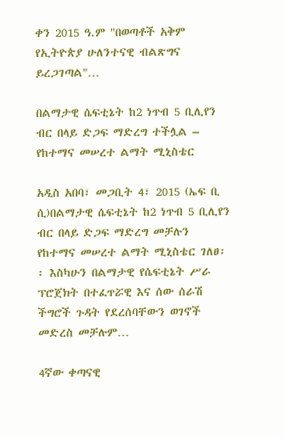ቀን 2015 ዓ.ም "በወጣቶች አቅም የኢትዮጵያ ሁለንተናዊ ብልጽግና ይረጋገጣል"…

በልማታዊ ሴፍቲኔት ከ2 ነጥብ 5 ቢሊየን ብር በላይ ድጋፍ ማድረግ ተችሏል – የከተማና መሠረተ ልማት ሚኒስቴር

አዲስ አበባ፣ መጋቢት 4፣ 2015 (ኤፍ ቢ ሲ)በልማታዊ ሴፍቲኔት ከ2 ነጥብ 5 ቢሊየን ብር በላይ ድጋፍ ማድረግ መቻሉን የከተማና መሠረተ ልማት ሚኒስቴር ገለፀ፡፡ እስካሁን በልማታዊ የሴፍቲኔት ሥራ ፕሮጀክት በተፈጥሯዊ እና ሰው ሰራሽ ችግሮች ጉዳት የደረሰባቸውን ወገኖች መድረስ መቻሉም…

4ኛው ቀጣናዊ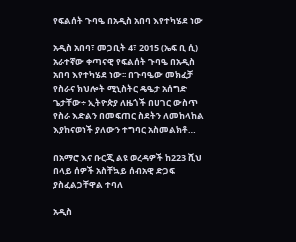የፍልሰት ጉባዔ በአዲስ አበባ እየተካሄደ ነው

አዲስ አበባ፣ መጋቢት 4፣ 2015 (ኤፍ ቢ ሲ) አራተኛው ቀጣናዊ የፍልሰት ጉባዔ በአዲስ አበባ እየተካሄደ ነው፡፡ በጉባዔው መክፈቻ የስራና ክህሎት ሚኒስትር ዴዔታ አሰግድ ጌታቸው÷ ኢትዮጵያ ለዜጎች በሀገር ውስጥ የስራ እድልን በመፍጠር ስደትን ለመከላከል እያከናወነች ያለውን ተግባር አስመልክቶ…

በአማሮ እና ቡርጂ ልዩ ወረዳዎች ከ223 ሺህ በላይ ሰዎች አስቸኳይ ሰብአዊ ድጋፍ ያስፈልጋቸዋል ተባለ

አዲስ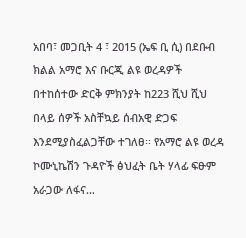አበባ፣ መጋቢት 4 ፣ 2015 (ኤፍ ቢ ሲ) በደቡብ ክልል አማሮ እና ቡርጂ ልዩ ወረዳዎች በተከሰተው ድርቅ ምክንያት ከ223 ሺህ ሺህ በላይ ሰዎች አስቸኳይ ሰብአዊ ድጋፍ እንደሚያስፈልጋቸው ተገለፀ፡፡ የአማሮ ልዩ ወረዳ ኮሙኒኬሽን ጉዳዮች ፅህፈት ቤት ሃላፊ ፍፁም አራጋው ለፋና…